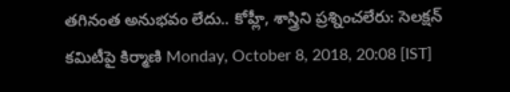తగినంత అనుభవం లేదు.. కోహ్లీ, శాస్త్రిని ప్రశ్నించలేరు: సెలక్షన్ కమిటీపై కిర్మాణి Monday, October 8, 2018, 20:08 [IST]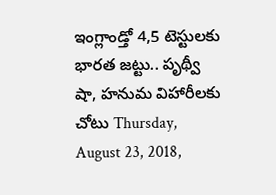ఇంగ్లాండ్తో 4,5 టెస్టులకు భారత జట్టు.. పృథ్వీ షా, హనుమ విహారీలకు చోటు Thursday, August 23, 2018,